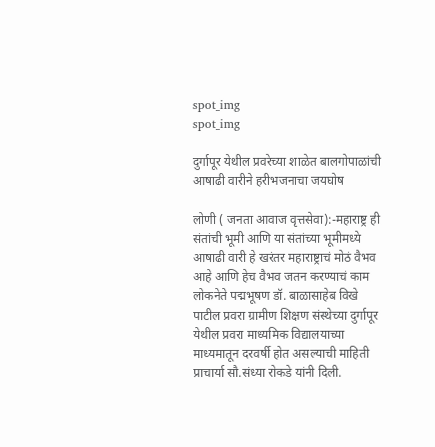spot_img
spot_img

दुर्गापूर येथील प्रवरेच्या शाळेत बालगोपाळांची आषाढी वारीने हरीभजनाचा जयघोष

लोणी ( जनता आवाज वृत्तसेवा):-महाराष्ट्र ही संतांची भूमी आणि या संतांच्या भूमीमध्ये आषाढी वारी हे खरंतर महाराष्ट्राचं मोठं वैभव आहे आणि हेच वैभव जतन करण्याचं काम लोकनेते पद्मभूषण डॉ. बाळासाहेब विखे पाटील प्रवरा ग्रामीण शिक्षण संस्थेच्या दुर्गापूर येथील प्रवरा माध्यमिक विद्यालयाच्या माध्यमातून दरवर्षी होत असल्याची माहिती प्राचार्या सौ.संध्या रोकडे यांनी दिली.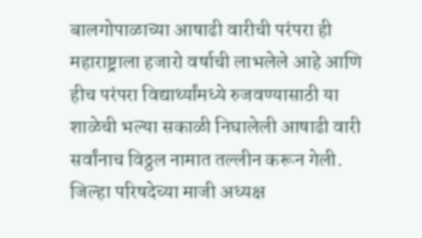बालगोपाळाच्या आषाढी वारीची परंपरा ही महाराष्ट्राला हजारो वर्षाची लाभलेले आहे आणि हीच परंपरा विद्यार्थ्यांमध्ये रुजवण्यासाठी या शाळेची भल्या सकाळी निघालेली आषाढी वारी सर्वांनाच विठ्ठल नामात तल्लीन करून गेली. जिल्हा परिषदेच्या माजी अध्यक्ष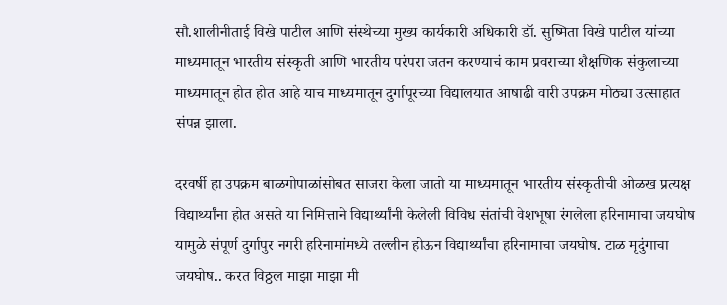सौ.शालीनीताई विखे पाटील आणि संस्थेच्या मुख्य कार्यकारी अधिकारी डॉ. सुष्मिता विखे पाटील यांच्या माध्यमातून भारतीय संस्कृती आणि भारतीय परंपरा जतन करण्याचं काम प्रवराच्या शैक्षणिक संकुलाच्या माध्यमातून होत होत आहे याच माध्यमातून दुर्गापूरच्या विद्यालयात आषाढी वारी उपक्रम मोठ्या उत्साहात संपन्न झाला.

दरवर्षी हा उपक्रम बाळगोपाळांसोबत साजरा केला जातो या माध्यमातून भारतीय संस्कृतीची ओळख प्रत्यक्ष विद्यार्थ्यांना होत असते या निमित्ताने विद्यार्थ्यांनी केलेली विविध संतांची वेशभूषा रंगलेला हरिनामाचा जयघोष यामुळे संपूर्ण दुर्गापुर नगरी हरिनामांमध्ये तल्लीन होऊन विद्यार्थ्यांचा हरिनामाचा जयघोष. टाळ मृदुंगाचा जयघोष.. करत विठ्ठल माझा माझा मी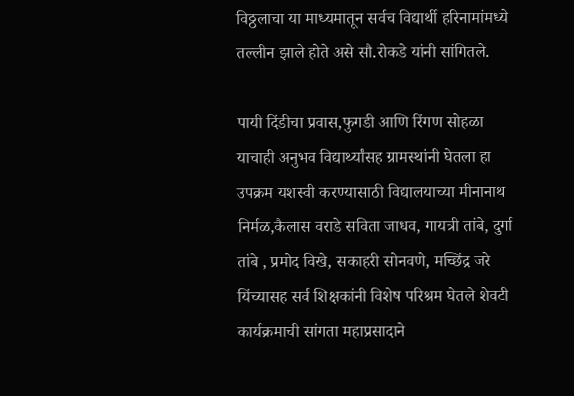विठ्ठलाचा या माध्यमातून सर्वच विद्यार्थी हरिनामांमध्ये तल्लीन झाले होते असे सौ.रोकडे यांनी सांगितले.

पायी दिंडीचा प्रवास,फुगडी आणि रिंगण सोहळा याचाही अनुभव विद्यार्थ्यांसह ग्रामस्थांनी घेतला हा उपक्रम यशस्वी करण्यासाठी विद्यालयाच्या मीनानाथ निर्मळ,कैलास वराडे सविता जाधव, गायत्री तांबे, दुर्गा तांबे , प्रमोद विखे, सकाहरी सोनवणे, मच्छिंद्र जरे यिंच्यासह सर्व शिक्षकांनी विशेष परिश्रम घेतले शेवटी कार्यक्रमाची सांगता महाप्रसादाने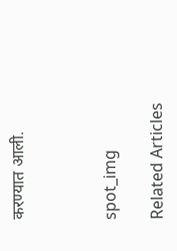करण्यात आली.



spot_img

Related Articles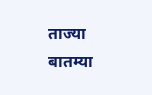ताज्या बातम्या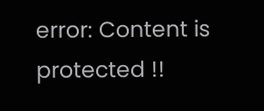error: Content is protected !!